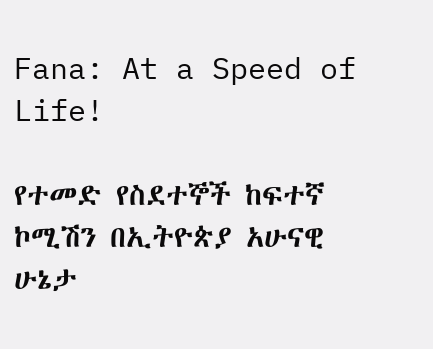Fana: At a Speed of Life!

የተመድ የስደተኞች ከፍተኛ ኮሚሽን በኢትዮጵያ አሁናዊ ሁኔታ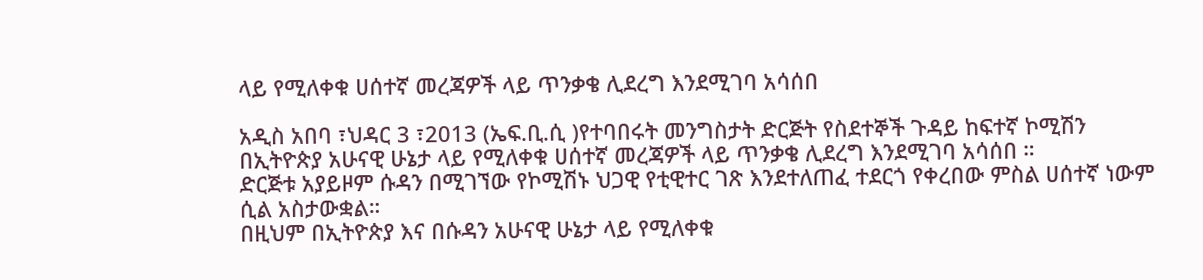ላይ የሚለቀቁ ሀሰተኛ መረጃዎች ላይ ጥንቃቄ ሊደረግ እንደሚገባ አሳሰበ

አዲስ አበባ ፣ህዳር 3 ፣2013 (ኤፍ.ቢ.ሲ )የተባበሩት መንግስታት ድርጅት የስደተኞች ጉዳይ ከፍተኛ ኮሚሽን በኢትዮጵያ አሁናዊ ሁኔታ ላይ የሚለቀቁ ሀሰተኛ መረጃዎች ላይ ጥንቃቄ ሊደረግ እንደሚገባ አሳሰበ ።
ድርጅቱ አያይዞም ሱዳን በሚገኘው የኮሚሽኑ ህጋዊ የቲዊተር ገጽ እንደተለጠፈ ተደርጎ የቀረበው ምስል ሀሰተኛ ነውም ሲል አስታውቋል።
በዚህም በኢትዮጵያ እና በሱዳን አሁናዊ ሁኔታ ላይ የሚለቀቁ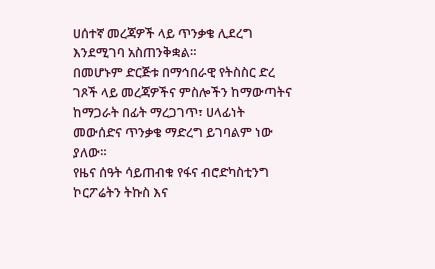ሀሰተኛ መረጃዎች ላይ ጥንቃቄ ሊደረግ እንደሚገባ አስጠንቅቋል።
በመሆኑም ድርጅቱ በማኅበራዊ የትስስር ድረ ገጾች ላይ መረጃዎችና ምስሎችን ከማውጣትና ከማጋራት በፊት ማረጋገጥ፣ ሀላፊነት መውሰድና ጥንቃቄ ማድረግ ይገባልም ነው ያለው።
የዜና ሰዓት ሳይጠብቁ የፋና ብሮድካስቲንግ ኮርፖሬትን ትኩስ እና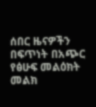ሰበር ዜናዎችን በፍጥነት በአጭር የፅሁፍ መልዕክት መልክ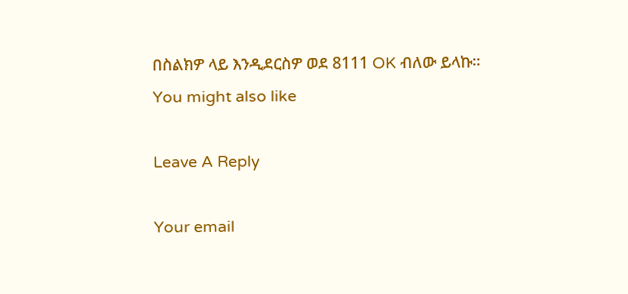በስልክዎ ላይ እንዲደርስዎ ወደ 8111 OK ብለው ይላኩ።
You might also like

Leave A Reply

Your email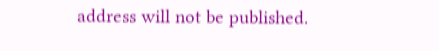address will not be published.